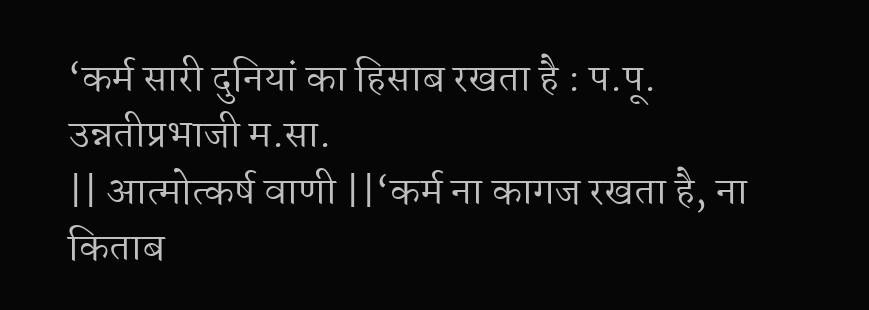‘कर्म सारी दुनियां का हिसाब रखता है : प.पू. उन्नतीप्रभाजी म.सा.
|| आत्मोत्कर्ष वाणी ||‘कर्म ना कागज रखता है, ना किताब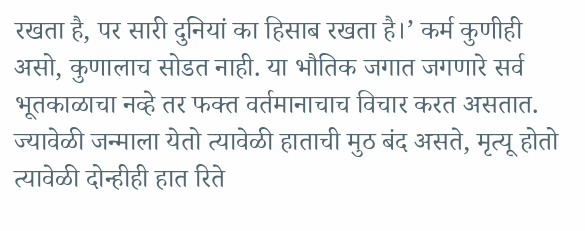रखता है, पर सारी दुनियां का हिसाब रखता है।’ कर्म कुणीही असो, कुणालाच सोडत नाही. या भौतिक जगात जगणारे सर्व भूतकाळाचा नव्हे तर फक्त वर्तमानाचाच विचार करत असतात. ज्यावेळी जन्माला येतो त्यावेळी हाताची मुठ बंद असते, मृत्यू होतो त्यावेळी दोन्हीही हात रिते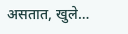असतात, खुले…